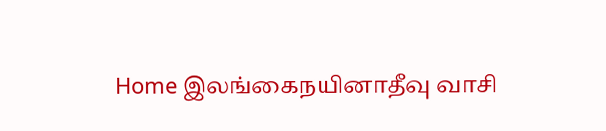Home இலங்கைநயினாதீவு வாசி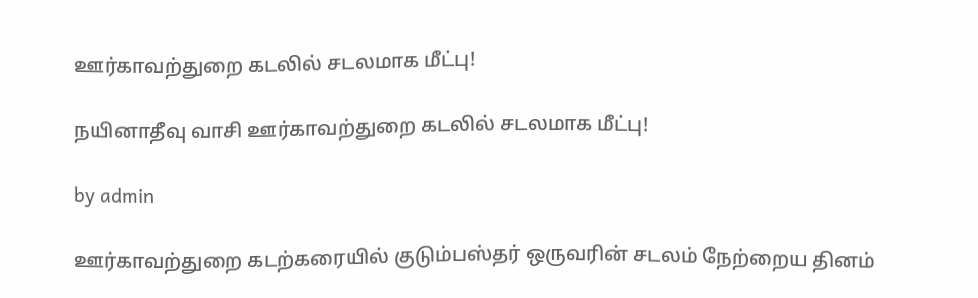ஊர்காவற்துறை கடலில் சடலமாக மீட்பு!

நயினாதீவு வாசி ஊர்காவற்துறை கடலில் சடலமாக மீட்பு!

by admin

ஊர்காவற்துறை கடற்கரையில் குடும்பஸ்தர் ஒருவரின் சடலம் நேற்றைய தினம்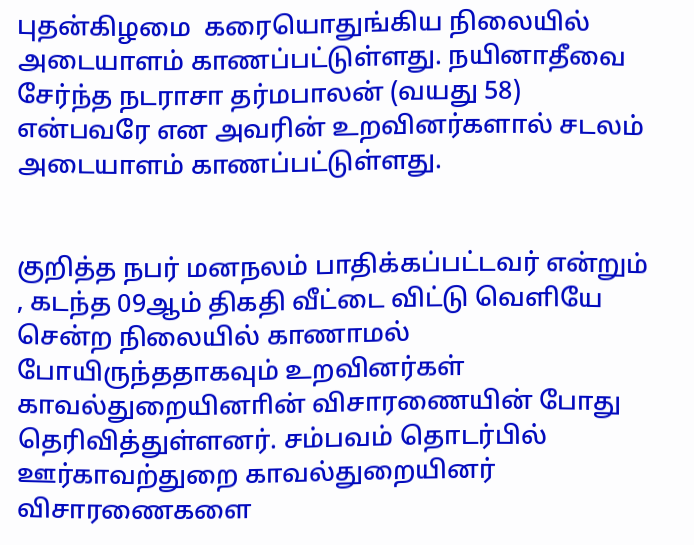புதன்கிழமை  கரையொதுங்கிய நிலையில் அடையாளம் காணப்பட்டுள்ளது. நயினாதீவை சேர்ந்த நடராசா தர்மபாலன் (வயது 58) என்பவரே என அவரின் உறவினர்களால் சடலம் அடையாளம் காணப்பட்டுள்ளது.


குறித்த நபர் மனநலம் பாதிக்கப்பட்டவர் என்றும் , கடந்த 09ஆம் திகதி வீட்டை விட்டு வெளியே சென்ற நிலையில் காணாமல் போயிருந்ததாகவும் உறவினர்கள் காவல்துறையினாின் விசாரணையின் போது தெரிவித்துள்ளனர். சம்பவம் தொடர்பில் ஊர்காவற்துறை காவல்துறையினர் விசாரணைகளை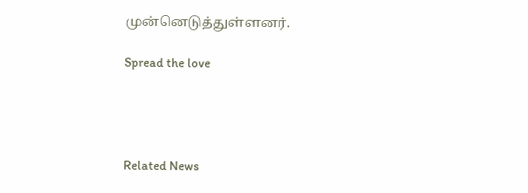முன்னெடுத்துள்ளனர்.

Spread the love




Related News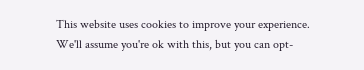This website uses cookies to improve your experience. We'll assume you're ok with this, but you can opt-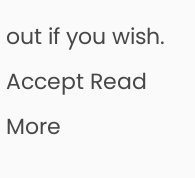out if you wish. Accept Read More